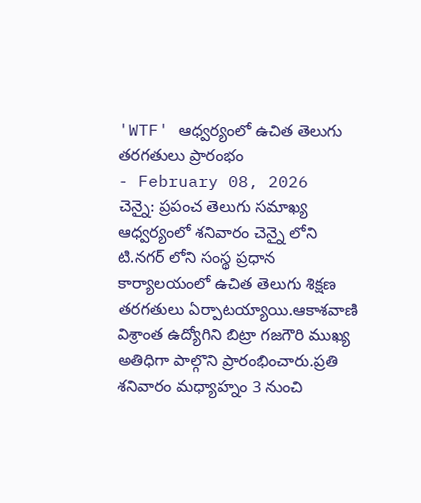'WTF' ఆధ్వర్యంలో ఉచిత తెలుగు తరగతులు ప్రారంభం
- February 08, 2026
చెన్నై: ప్రపంచ తెలుగు సమాఖ్య ఆధ్వర్యంలో శనివారం చెన్నై లోని టి.నగర్ లోని సంస్థ ప్రధాన కార్యాలయంలో ఉచిత తెలుగు శిక్షణ తరగతులు ఏర్పాటయ్యాయి.ఆకాశవాణి విశ్రాంత ఉద్యోగిని బిట్రా గజగౌరి ముఖ్య అతిధిగా పాల్గొని ప్రారంభించారు.ప్రతి శనివారం మధ్యాహ్నం 3 నుంచి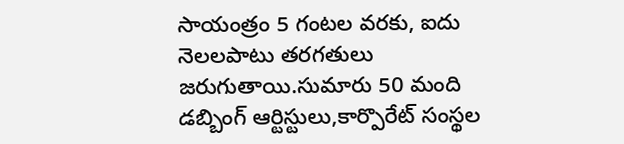సాయంత్రం 5 గంటల వరకు, ఐదు నెలలపాటు తరగతులు జరుగుతాయి.సుమారు 50 మంది డబ్బింగ్ ఆర్టిస్టులు,కార్పొరేట్ సంస్థల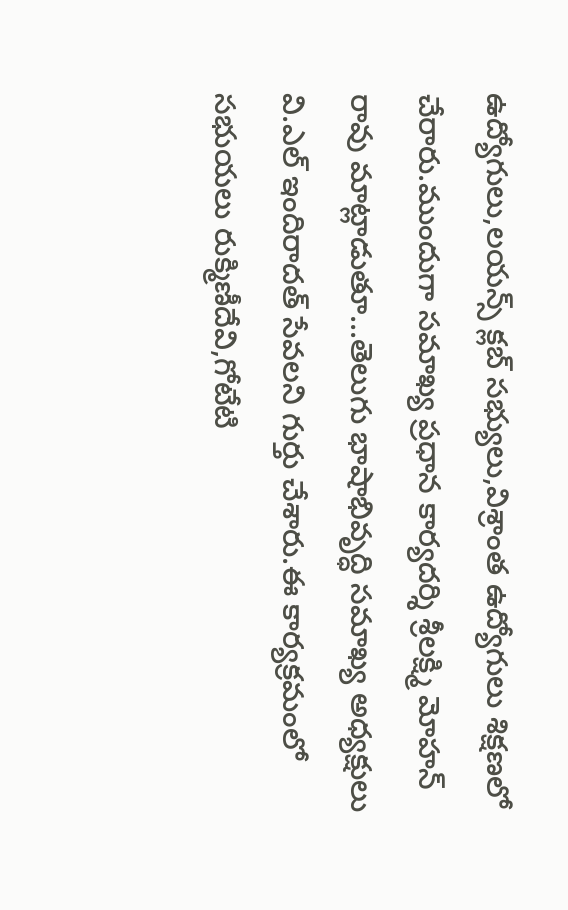ఉద్యోగులు,లయన్స్ క్లబ్ సభ్యులు,విశ్రాంత ఉద్యోగులు శిక్షణలో చేరారు.ముందుగా సమాఖ్య ప్రధాన కార్యదర్శి శ్రీలక్ష్మి మోహన్ రావు మాట్లాడుతూ...తెలుగు భాషాభివృద్ధి సమాఖ్య అధ్యక్షులు వి.ఎల్ ఇందిరాదత్ సేవలని గుర్తు చేశారు.ఈ కార్యక్రమంలో సభుయలు రుక్మిణీదేవి,గోటేటి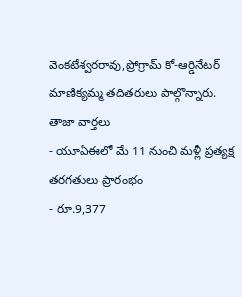వెంకటేశ్వరరావు,ప్రోగ్రామ్ కో-ఆర్డినేటర్ మాణిక్యమ్మ తదితరులు పాల్గొన్నారు.
తాజా వార్తలు
- యూఏఈలో మే 11 నుంచి మళ్లీ ప్రత్యక్ష తరగతులు ప్రారంభం
- రూ.9,377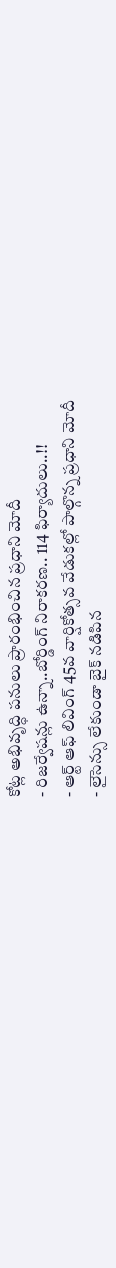కోట్ల అభివృద్ధి పనులు ప్రారంభించిన ప్రధాని మోదీ
- రిజర్వేషన్లు ఉన్నా..బోర్డింగ్ నిరాకరణ.. 114 ఫిర్యాదులు..!!
- ఆర్ట్ ఆఫ్ లివింగ్ 45వ వార్షికోత్సవ వేడుకల్లో పాల్గొన్న ప్రధాని మోదీ
- లైసెన్సు లేకుండా బైక్ నడిపిన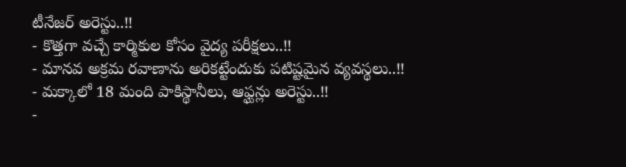టీనేజర్ అరెస్టు..!!
- కొత్తగా వచ్చే కార్మికుల కోసం వైద్య పరీక్షలు..!!
- మానవ అక్రమ రవాణాను అరికట్టేందుకు పటిష్టమైన వ్యవస్థలు..!!
- మక్కాలో 18 మంది పాకిస్థానీలు, ఆఫ్ఘన్లు అరెస్టు..!!
-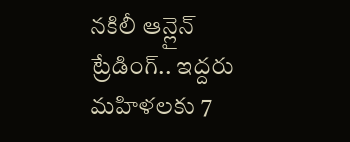నకిలీ ఆన్లైన్ ట్రేడింగ్.. ఇద్దరు మహిళలకు 7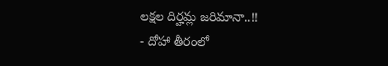లక్షల దిర్హమ్ల జరిమానా..!!
- దోహా తీరంలో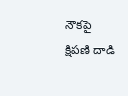నౌకపై క్షిపణి దాడి